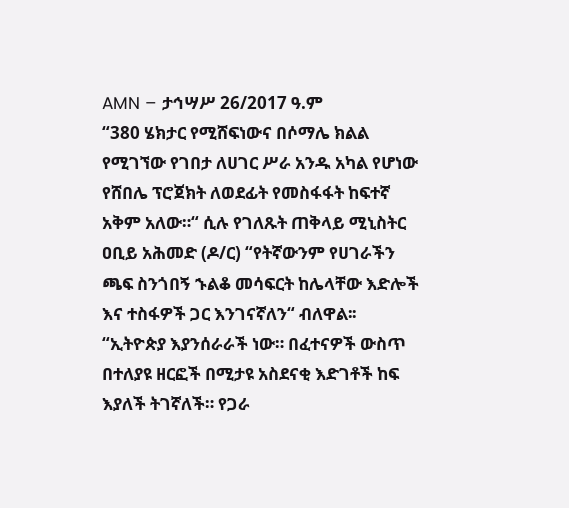AMN – ታኅሣሥ 26/2017 ዓ.ም
“380 ሄክታር የሚሸፍነውና በሶማሌ ክልል የሚገኘው የገበታ ለሀገር ሥራ አንዱ አካል የሆነው የሸበሌ ፕሮጀክት ለወደፊት የመስፋፋት ከፍተኛ አቅም አለው።“ ሲሉ የገለጹት ጠቅላይ ሚኒስትር ዐቢይ አሕመድ (ዶ/ር) “የትኛውንም የሀገራችን ጫፍ ስንጎበኝ ኁልቆ መሳፍርት ከሌላቸው እድሎች እና ተስፋዎች ጋር እንገናኛለን“ ብለዋል፡፡
“ኢትዮጵያ እያንሰራራች ነው። በፈተናዎች ውስጥ በተለያዩ ዘርፎች በሚታዩ አስደናቂ እድገቶች ከፍ እያለች ትገኛለች። የጋራ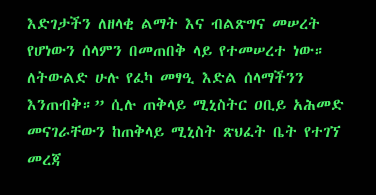እድገታችን ለዘላቂ ልማት እና ብልጽግና መሠረት የሆነውን ሰላምን በመጠበቅ ላይ የተመሠረተ ነው።
ለትውልድ ሁሉ የፈካ መፃዒ እድል ሰላማችንን እንጠብቅ።” ሲሉ ጠቅላይ ሚኒስትር ዐቢይ አሕመድ መናገራቸውን ከጠቅላይ ሚኒስት ጽህፈት ቤት የተገኘ መረጃ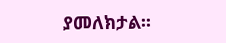ያመለክታል፡፡